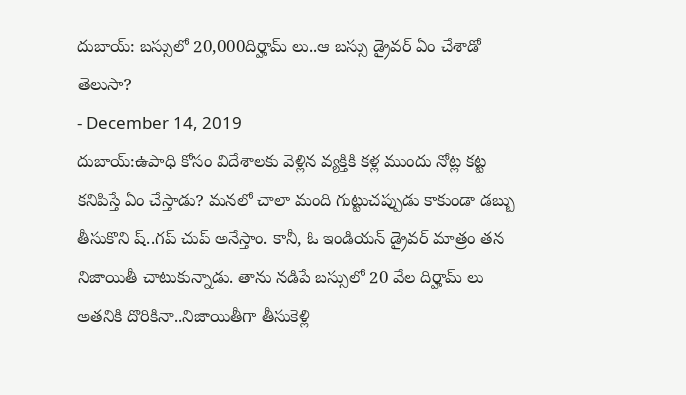దుబాయ్: బస్సులో 20,000దిర్హామ్ లు..ఆ బస్సు డ్రైవర్ ఏం చేశాడో తెలుసా?
- December 14, 2019
దుబాయ్:ఉపాధి కోసం విదేశాలకు వెళ్లిన వ్యక్తికి కళ్ల ముందు నోట్ల కట్ట కనిపిస్తే ఏం చేస్తాడు? మనలో చాలా మంది గుట్టుచప్పుడు కాకుండా డబ్బు తీసుకొని ష్..గప్ చుప్ అనేస్తాం. కానీ, ఓ ఇండియన్ డ్రైవర్ మాత్రం తన నిజాయితీ చాటుకున్నాడు. తాను నడిపే బస్సులో 20 వేల దిర్హామ్ లు అతనికి దొరికినా..నిజాయితీగా తీసుకెళ్లి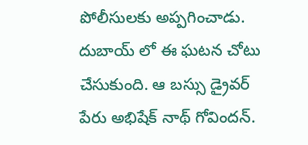పోలీసులకు అప్పగించాడు. దుబాయ్ లో ఈ ఘటన చోటు చేసుకుంది. ఆ బస్సు డ్రైవర్ పేరు అభిషేక్ నాథ్ గోవిందన్.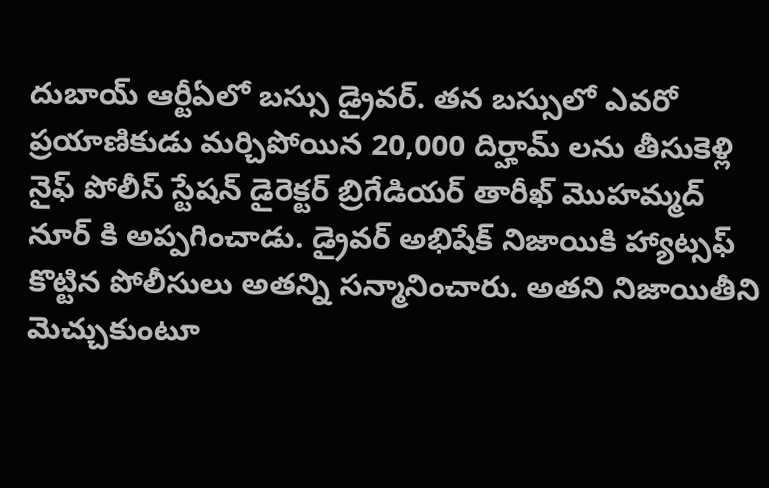దుబాయ్ ఆర్టీఏలో బస్సు డ్రైవర్. తన బస్సులో ఎవరో ప్రయాణికుడు మర్చిపోయిన 20,000 దిర్హామ్ లను తీసుకెళ్లి నైఫ్ పోలీస్ స్టేషన్ డైరెక్టర్ బ్రిగేడియర్ తారీఖ్ మొహమ్మద్ నూర్ కి అప్పగించాడు. డ్రైవర్ అభిషేక్ నిజాయికి హ్యాట్సఫ్ కొట్టిన పోలీసులు అతన్ని సన్మానించారు. అతని నిజాయితీని మెచ్చుకుంటూ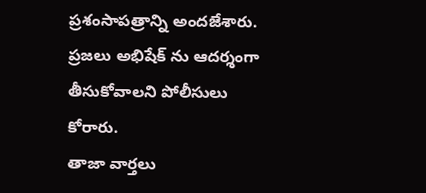ప్రశంసాపత్రాన్ని అందజేశారు. ప్రజలు అభిషేక్ ను ఆదర్శంగా తీసుకోవాలని పోలీసులు కోరారు.
తాజా వార్తలు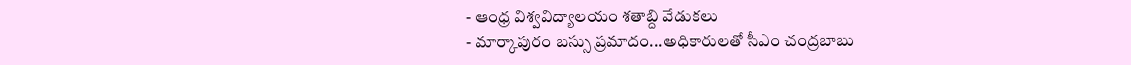- ఆంధ్ర విశ్వవిద్యాలయం శతాబ్ది వేడుకలు
- మార్కాపురం బస్సు ప్రమాదం...అధికారులతో సీఎం చంద్రబాబు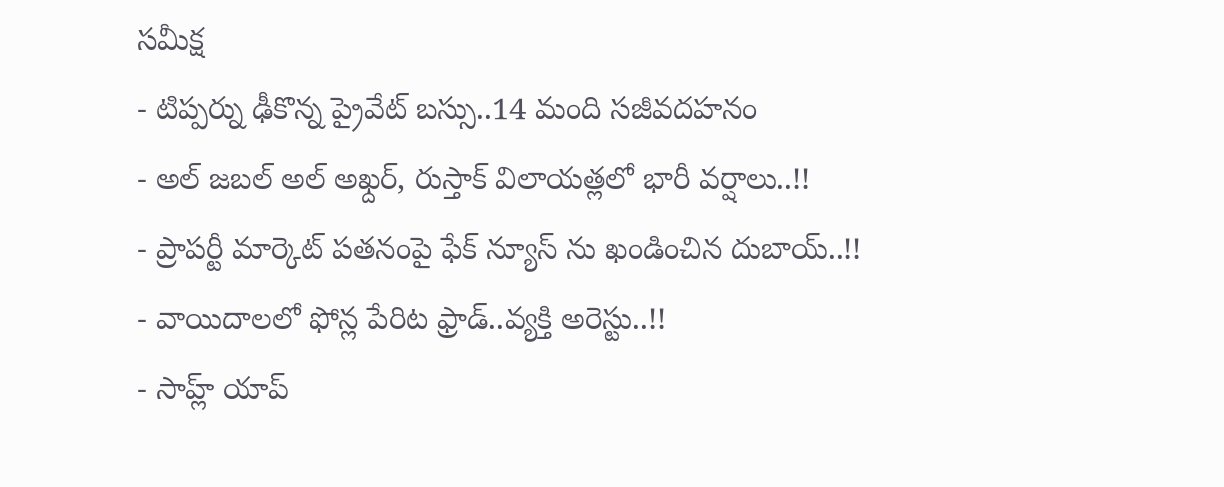సమీక్ష
- టిప్పర్ను ఢీకొన్న ప్రైవేట్ బస్సు..14 మంది సజీవదహనం
- అల్ జబల్ అల్ అఖ్దర్, రుస్తాక్ విలాయత్లలో భారీ వర్షాలు..!!
- ప్రాపర్టీ మార్కెట్ పతనంపై ఫేక్ న్యూస్ ను ఖండించిన దుబాయ్..!!
- వాయిదాలలో ఫోన్ల పేరిట ఫ్రాడ్..వ్యక్తి అరెస్టు..!!
- సాహ్ల్ యాప్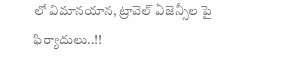లో విమానయాన, ట్రావెల్ ఏజెన్సీల పై ఫిర్యాదులు..!!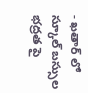- ఖతార్ లో స్కూల్ బస్సుల భద్రత పై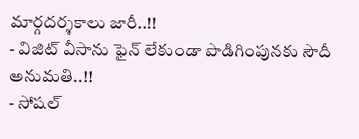మార్గదర్శకాలు జారీ..!!
- విజిట్ వీసాను ఫైన్ లేకుండా పొడిగింపునకు సౌదీ అనుమతి..!!
- సోషల్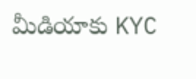మీడియాకు KYC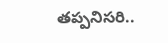తప్పనిసరి..